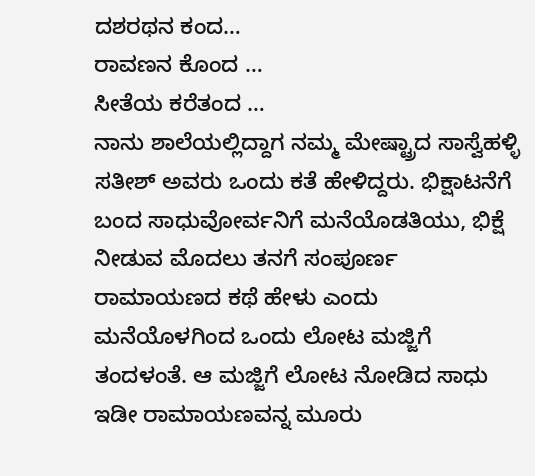ದಶರಥನ ಕಂದ…
ರಾವಣನ ಕೊಂದ …
ಸೀತೆಯ ಕರೆತಂದ …
ನಾನು ಶಾಲೆಯಲ್ಲಿದ್ದಾಗ ನಮ್ಮ ಮೇಷ್ಟ್ರಾದ ಸಾಸ್ವೆಹಳ್ಳಿ ಸತೀಶ್ ಅವರು ಒಂದು ಕತೆ ಹೇಳಿದ್ದರು. ಭಿಕ್ಷಾಟನೆಗೆ ಬಂದ ಸಾಧುವೋರ್ವನಿಗೆ ಮನೆಯೊಡತಿಯು, ಭಿಕ್ಷೆ ನೀಡುವ ಮೊದಲು ತನಗೆ ಸಂಪೂರ್ಣ ರಾಮಾಯಣದ ಕಥೆ ಹೇಳು ಎಂದು ಮನೆಯೊಳಗಿಂದ ಒಂದು ಲೋಟ ಮಜ್ಜಿಗೆ ತಂದಳಂತೆ. ಆ ಮಜ್ಜಿಗೆ ಲೋಟ ನೋಡಿದ ಸಾಧು ಇಡೀ ರಾಮಾಯಣವನ್ನ ಮೂರು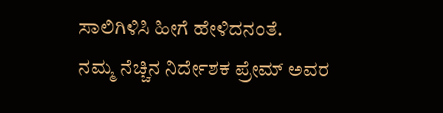ಸಾಲಿಗಿಳಿಸಿ ಹೀಗೆ ಹೇಳಿದನಂತೆ.
ನಮ್ಮ ನೆಚ್ಚಿನ ನಿರ್ದೇಶಕ ಪ್ರೇಮ್ ಅವರ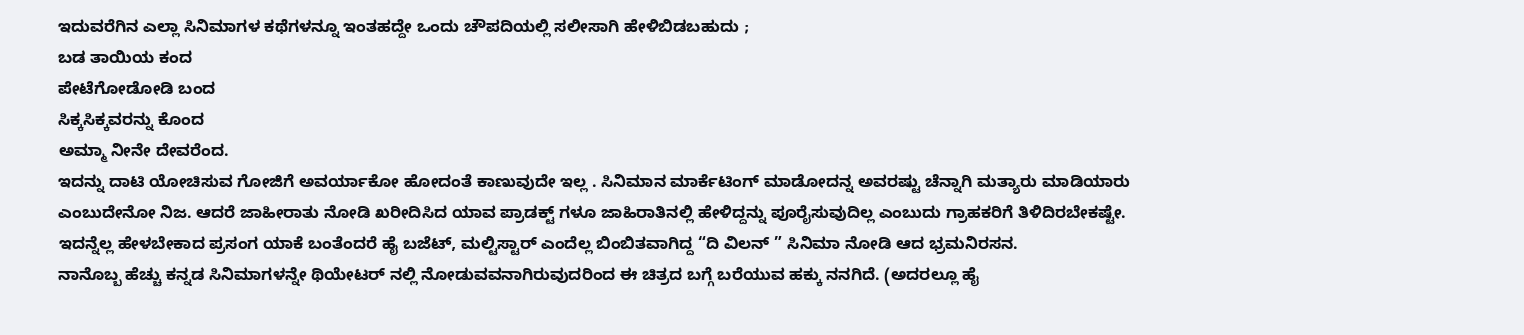ಇದುವರೆಗಿನ ಎಲ್ಲಾ ಸಿನಿಮಾಗಳ ಕಥೆಗಳನ್ನೂ ಇಂತಹದ್ದೇ ಒಂದು ಚೌಪದಿಯಲ್ಲಿ ಸಲೀಸಾಗಿ ಹೇಳಿಬಿಡಬಹುದು ;
ಬಡ ತಾಯಿಯ ಕಂದ
ಪೇಟೆಗೋಡೋಡಿ ಬಂದ
ಸಿಕ್ಕಸಿಕ್ಕವರನ್ನು ಕೊಂದ
ಅಮ್ಮಾ ನೀನೇ ದೇವರೆಂದ.
ಇದನ್ನು ದಾಟಿ ಯೋಚಿಸುವ ಗೋಜಿಗೆ ಅವರ್ಯಾಕೋ ಹೋದಂತೆ ಕಾಣುವುದೇ ಇಲ್ಲ . ಸಿನಿಮಾನ ಮಾರ್ಕೆಟಿಂಗ್ ಮಾಡೋದನ್ನ ಅವರಷ್ಟು ಚೆನ್ನಾಗಿ ಮತ್ಯಾರು ಮಾಡಿಯಾರು ಎಂಬುದೇನೋ ನಿಜ. ಆದರೆ ಜಾಹೀರಾತು ನೋಡಿ ಖರೀದಿಸಿದ ಯಾವ ಪ್ರಾಡಕ್ಟ್ ಗಳೂ ಜಾಹಿರಾತಿನಲ್ಲಿ ಹೇಳಿದ್ದನ್ನು ಪೂರೈಸುವುದಿಲ್ಲ ಎಂಬುದು ಗ್ರಾಹಕರಿಗೆ ತಿಳಿದಿರಬೇಕಷ್ಟೇ. ಇದನ್ನೆಲ್ಲ ಹೇಳಬೇಕಾದ ಪ್ರಸಂಗ ಯಾಕೆ ಬಂತೆಂದರೆ ಹೈ ಬಜೆಟ್, ಮಲ್ಟಿಸ್ಟಾರ್ ಎಂದೆಲ್ಲ ಬಿಂಬಿತವಾಗಿದ್ದ “ದಿ ವಿಲನ್ ” ಸಿನಿಮಾ ನೋಡಿ ಆದ ಭ್ರಮನಿರಸನ.
ನಾನೊಬ್ಬ ಹೆಚ್ಚು ಕನ್ನಡ ಸಿನಿಮಾಗಳನ್ನೇ ಥಿಯೇಟರ್ ನಲ್ಲಿ ನೋಡುವವನಾಗಿರುವುದರಿಂದ ಈ ಚಿತ್ರದ ಬಗ್ಗೆ ಬರೆಯುವ ಹಕ್ಕು ನನಗಿದೆ. (ಅದರಲ್ಲೂ ಹೈ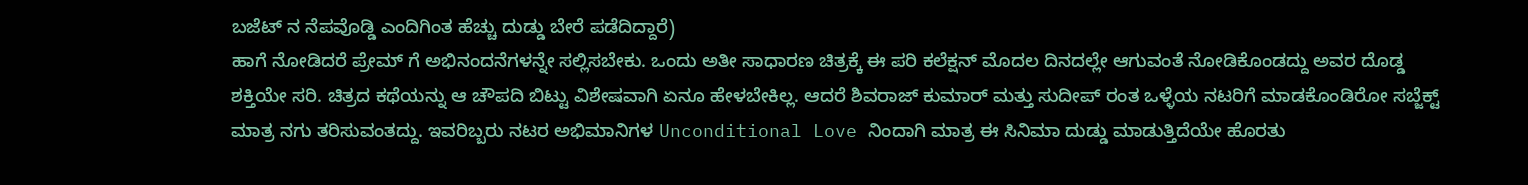ಬಜೆಟ್ ನ ನೆಪವೊಡ್ಡಿ ಎಂದಿಗಿಂತ ಹೆಚ್ಚು ದುಡ್ಡು ಬೇರೆ ಪಡೆದಿದ್ದಾರೆ)
ಹಾಗೆ ನೋಡಿದರೆ ಪ್ರೇಮ್ ಗೆ ಅಭಿನಂದನೆಗಳನ್ನೇ ಸಲ್ಲಿಸಬೇಕು. ಒಂದು ಅತೀ ಸಾಧಾರಣ ಚಿತ್ರಕ್ಕೆ ಈ ಪರಿ ಕಲೆಕ್ಷನ್ ಮೊದಲ ದಿನದಲ್ಲೇ ಆಗುವಂತೆ ನೋಡಿಕೊಂಡದ್ದು ಅವರ ದೊಡ್ಡ ಶಕ್ತಿಯೇ ಸರಿ. ಚಿತ್ರದ ಕಥೆಯನ್ನು ಆ ಚೌಪದಿ ಬಿಟ್ಟು ವಿಶೇಷವಾಗಿ ಏನೂ ಹೇಳಬೇಕಿಲ್ಲ. ಆದರೆ ಶಿವರಾಜ್ ಕುಮಾರ್ ಮತ್ತು ಸುದೀಪ್ ರಂತ ಒಳ್ಳೆಯ ನಟರಿಗೆ ಮಾಡಕೊಂಡಿರೋ ಸಬ್ಜೆಕ್ಟ್ ಮಾತ್ರ ನಗು ತರಿಸುವಂತದ್ದು. ಇವರಿಬ್ಬರು ನಟರ ಅಭಿಮಾನಿಗಳ Unconditional Love ನಿಂದಾಗಿ ಮಾತ್ರ ಈ ಸಿನಿಮಾ ದುಡ್ಡು ಮಾಡುತ್ತಿದೆಯೇ ಹೊರತು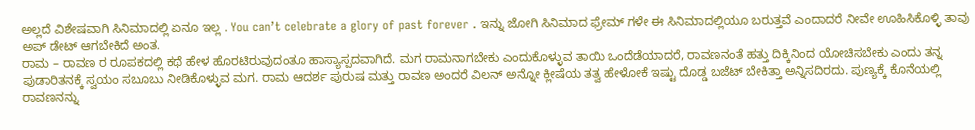ಅಲ್ಲದೆ ವಿಶೇಷವಾಗಿ ಸಿನಿಮಾದಲ್ಲಿ ಏನೂ ಇಲ್ಲ . You can’t celebrate a glory of past forever . ಇನ್ನು ಜೋಗಿ ಸಿನಿಮಾದ ಫ್ರೇಮ್ ಗಳೇ ಈ ಸಿನಿಮಾದಲ್ಲಿಯೂ ಬರುತ್ತವೆ ಎಂದಾದರೆ ನೀವೇ ಊಹಿಸಿಕೊಳ್ಳಿ ತಾವು ಅಪ್ ಡೇಟ್ ಆಗಬೇಕಿದೆ ಅಂತ.
ರಾಮ – ರಾವಣ ರ ರೂಪಕದಲ್ಲಿ ಕಥೆ ಹೇಳ ಹೊರಟಿರುವುದಂತೂ ಹಾಸ್ಯಾಸ್ಪದವಾಗಿದೆ. ಮಗ ರಾಮನಾಗಬೇಕು ಎಂದುಕೊಳ್ಳುವ ತಾಯಿ ಒಂದೆಡೆಯಾದರೆ, ರಾವಣನಂತೆ ಹತ್ತು ದಿಕ್ಕಿನಿಂದ ಯೋಚಿಸಬೇಕು ಎಂದು ತನ್ನ ಪುಡಾರಿತನಕ್ಕೆ ಸ್ವಯಂ ಸಬೂಬು ನೀಡಿಕೊಳ್ಳುವ ಮಗ. ರಾಮ ಆದರ್ಶ ಪುರುಷ ಮತ್ತು ರಾವಣ ಅಂದರೆ ವಿಲನ್ ಅನ್ನೋ ಕ್ಲೀಷೆಯ ತತ್ವ ಹೇಳೋಕೆ ಇಷ್ಟು ದೊಡ್ಡ ಬಜೆಟ್ ಬೇಕಿತ್ತಾ ಅನ್ನಿಸದಿರದು. ಪುಣ್ಯಕ್ಕೆ ಕೊನೆಯಲ್ಲಿ ರಾವಣನನ್ನು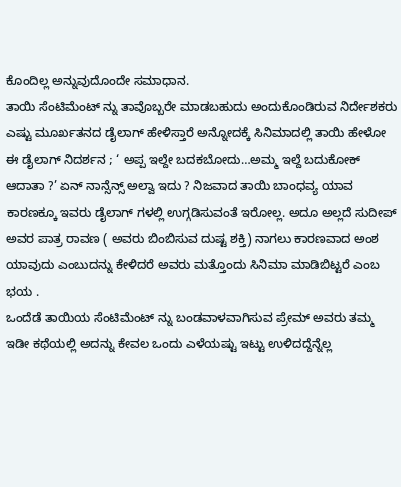ಕೊಂದಿಲ್ಲ ಅನ್ನುವುದೊಂದೇ ಸಮಾಧಾನ.
ತಾಯಿ ಸೆಂಟಿಮೆಂಟ್ ನ್ನು ತಾವೊಬ್ಬರೇ ಮಾಡಬಹುದು ಅಂದುಕೊಂಡಿರುವ ನಿರ್ದೇಶಕರು ಎಷ್ಟು ಮೂರ್ಖತನದ ಡೈಲಾಗ್ ಹೇಳಿಸ್ತಾರೆ ಅನ್ನೋದಕ್ಕೆ ಸಿನಿಮಾದಲ್ಲಿ ತಾಯಿ ಹೇಳೋ ಈ ಡೈಲಾಗ್ ನಿದರ್ಶನ ; ‘ ಅಪ್ಪ ಇಲ್ದೇ ಬದಕಬೋದು…ಅಮ್ಮ ಇಲ್ದೆ ಬದುಕೋಕ್ ಆದಾತಾ ?’ ಏನ್ ನಾನ್ಸೆನ್ಸ್ ಅಲ್ವಾ ಇದು ? ನಿಜವಾದ ತಾಯಿ ಬಾಂಧವ್ಯ ಯಾವ ಕಾರಣಕ್ಕೂ ಇವರು ಡೈಲಾಗ್ ಗಳಲ್ಲಿ ಉಗ್ಗಡಿಸುವಂತೆ ಇರೋಲ್ಲ. ಅದೂ ಅಲ್ಲದೆ ಸುದೀಪ್ ಅವರ ಪಾತ್ರ ರಾವಣ ( ಅವರು ಬಿಂಬಿಸುವ ದುಷ್ಟ ಶಕ್ತಿ) ನಾಗಲು ಕಾರಣವಾದ ಅಂಶ ಯಾವುದು ಎಂಬುದನ್ನು ಕೇಳಿದರೆ ಅವರು ಮತ್ತೊಂದು ಸಿನಿಮಾ ಮಾಡಿಬಿಟ್ಟರೆ ಎಂಬ ಭಯ .
ಒಂದೆಡೆ ತಾಯಿಯ ಸೆಂಟಿಮೆಂಟ್ ನ್ನು ಬಂಡವಾಳವಾಗಿಸುವ ಪ್ರೇಮ್ ಅವರು ತಮ್ಮ ಇಡೀ ಕಥೆಯಲ್ಲಿ ಅದನ್ನು ಕೇವಲ ಒಂದು ಎಳೆಯಷ್ಟು ಇಟ್ಟು ಉಳಿದದ್ದೆನ್ನೆಲ್ಲ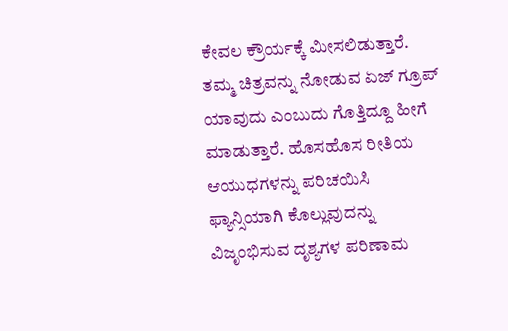ಕೇವಲ ಕ್ರೌರ್ಯಕ್ಕೆ ಮೀಸಲಿಡುತ್ತಾರೆ. ತಮ್ಮ ಚಿತ್ರವನ್ನು ನೋಡುವ ಏಜ್ ಗ್ರೂಪ್ ಯಾವುದು ಎಂಬುದು ಗೊತ್ತಿದ್ದೂ ಹೀಗೆ ಮಾಡುತ್ತಾರೆ. ಹೊಸಹೊಸ ರೀತಿಯ ಆಯುಧಗಳನ್ನು ಪರಿಚಯಿಸಿ ಫ್ಯಾನ್ಸಿಯಾಗಿ ಕೊಲ್ಲುವುದನ್ನು ವಿಜೃಂಭಿಸುವ ದೃಶ್ಯಗಳ ಪರಿಣಾಮ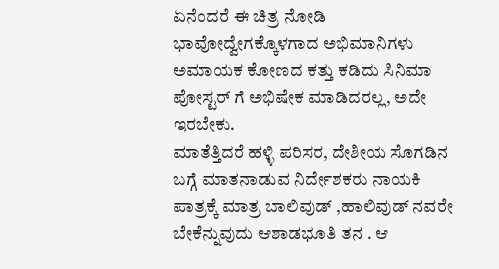ಏನೆಂದರೆ ಈ ಚಿತ್ರ ನೋಡಿ ಭಾವೋದ್ವೇಗಕ್ಕೊಳಗಾದ ಅಭಿಮಾನಿಗಳು ಅಮಾಯಕ ಕೋಣದ ಕತ್ತು ಕಡಿದು ಸಿನಿಮಾ ಪೋಸ್ಟರ್ ಗೆ ಅಭಿಷೇಕ ಮಾಡಿದರಲ್ಲ, ಅದೇ ಇರಬೇಕು.
ಮಾತೆತ್ತಿದರೆ ಹಳ್ಳಿ ಪರಿಸರ, ದೇಶೀಯ ಸೊಗಡಿನ ಬಗ್ಗೆ ಮಾತನಾಡುವ ನಿರ್ದೇಶಕರು ನಾಯಕಿ ಪಾತ್ರಕ್ಕೆ ಮಾತ್ರ ಬಾಲಿವುಡ್ ,ಹಾಲಿವುಡ್ ನವರೇ ಬೇಕೆನ್ನುವುದು ಆಶಾಡಭೂತಿ ತನ . ಆ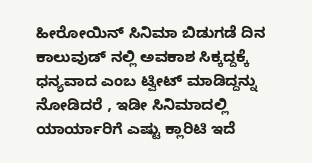ಹೀರೋಯಿನ್ ಸಿನಿಮಾ ಬಿಡುಗಡೆ ದಿನ ಕಾಲುವುಡ್ ನಲ್ಲಿ ಅವಕಾಶ ಸಿಕ್ಕದ್ದಕ್ಕೆ ಧನ್ಯವಾದ ಎಂಬ ಟ್ವೀಟ್ ಮಾಡಿದ್ದನ್ನು ನೋಡಿದರೆ , ಇಡೀ ಸಿನಿಮಾದಲ್ಲಿ ಯಾರ್ಯಾರಿಗೆ ಎಷ್ಟು ಕ್ಲಾರಿಟಿ ಇದೆ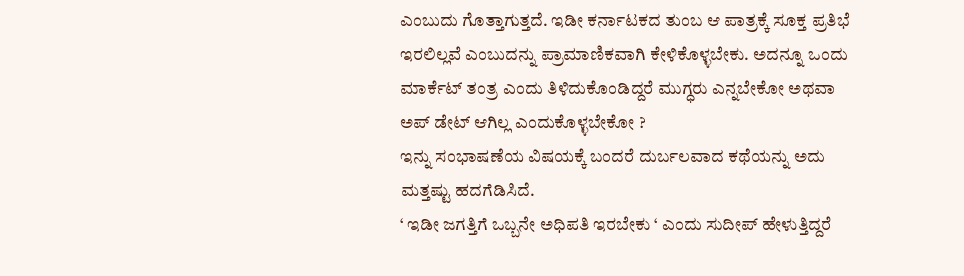ಎಂಬುದು ಗೊತ್ತಾಗುತ್ತದೆ. ಇಡೀ ಕರ್ನಾಟಕದ ತುಂಬ ಆ ಪಾತ್ರಕ್ಕೆ ಸೂಕ್ತ ಪ್ರತಿಭೆ ಇರಲಿಲ್ಲವೆ ಎಂಬುದನ್ನು ಪ್ರಾಮಾಣಿಕವಾಗಿ ಕೇಳಿಕೊಳ್ಳಬೇಕು. ಅದನ್ನೂ ಒಂದು ಮಾರ್ಕೆಟ್ ತಂತ್ರ ಎಂದು ತಿಳಿದುಕೊಂಡಿದ್ದರೆ ಮುಗ್ಧರು ಎನ್ನಬೇಕೋ ಅಥವಾ ಅಪ್ ಡೇಟ್ ಆಗಿಲ್ಲ ಎಂದುಕೊಳ್ಳಬೇಕೋ ?
ಇನ್ನು ಸಂಭಾಷಣೆಯ ವಿಷಯಕ್ಕೆ ಬಂದರೆ ದುರ್ಬಲವಾದ ಕಥೆಯನ್ನು ಅದು ಮತ್ತಷ್ಟು ಹದಗೆಡಿಸಿದೆ.
‘ ಇಡೀ ಜಗತ್ತಿಗೆ ಒಬ್ಬನೇ ಅಧಿಪತಿ ಇರಬೇಕು ‘ ಎಂದು ಸುದೀಪ್ ಹೇಳುತ್ತಿದ್ದರೆ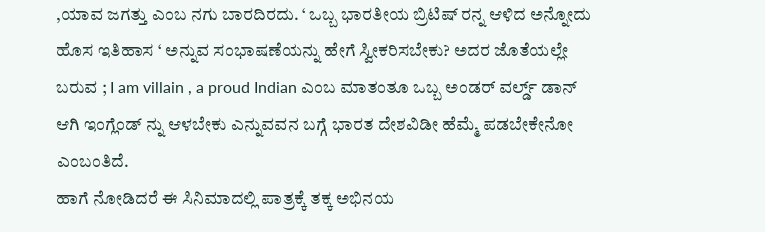,ಯಾವ ಜಗತ್ತು ಎಂಬ ನಗು ಬಾರದಿರದು. ‘ ಒಬ್ಬ ಭಾರತೀಯ ಬ್ರಿಟಿಷ್ ರನ್ನ ಆಳಿದ ಅನ್ನೋದು ಹೊಸ ಇತಿಹಾಸ ‘ ಅನ್ನುವ ಸಂಭಾಷಣೆಯನ್ನು ಹೇಗೆ ಸ್ವೀಕರಿಸಬೇಕು? ಅದರ ಜೊತೆಯಲ್ಲೇ ಬರುವ ; I am villain , a proud Indian ಎಂಬ ಮಾತಂತೂ ಒಬ್ಬ ಅಂಡರ್ ವರ್ಲ್ಡ್ ಡಾನ್ ಆಗಿ ಇಂಗ್ಲೆಂಡ್ ನ್ನು ಆಳಬೇಕು ಎನ್ನುವವನ ಬಗ್ಗೆ ಭಾರತ ದೇಶವಿಡೀ ಹೆಮ್ಮೆ ಪಡಬೇಕೇನೋ ಎಂಬಂತಿದೆ.
ಹಾಗೆ ನೋಡಿದರೆ ಈ ಸಿನಿಮಾದಲ್ಲಿ ಪಾತ್ರಕ್ಕೆ ತಕ್ಕ ಅಭಿನಯ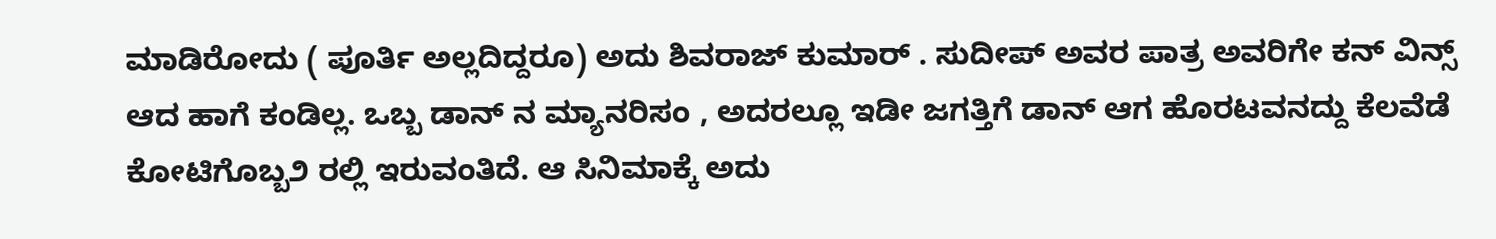ಮಾಡಿರೋದು ( ಪೂರ್ತಿ ಅಲ್ಲದಿದ್ದರೂ) ಅದು ಶಿವರಾಜ್ ಕುಮಾರ್ . ಸುದೀಪ್ ಅವರ ಪಾತ್ರ ಅವರಿಗೇ ಕನ್ ವಿನ್ಸ್ ಆದ ಹಾಗೆ ಕಂಡಿಲ್ಲ. ಒಬ್ಬ ಡಾನ್ ನ ಮ್ಯಾನರಿಸಂ , ಅದರಲ್ಲೂ ಇಡೀ ಜಗತ್ತಿಗೆ ಡಾನ್ ಆಗ ಹೊರಟವನದ್ದು ಕೆಲವೆಡೆ ಕೋಟಿಗೊಬ್ಬ೨ ರಲ್ಲಿ ಇರುವಂತಿದೆ. ಆ ಸಿನಿಮಾಕ್ಕೆ ಅದು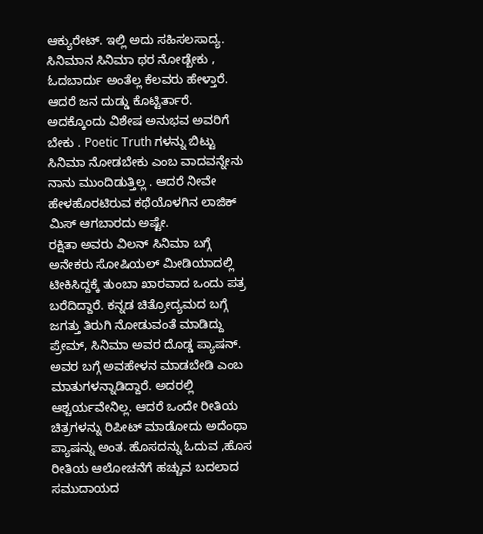ಆಕ್ಯುರೇಟ್. ಇಲ್ಲಿ ಅದು ಸಹಿಸಲಸಾದ್ಯ. ಸಿನಿಮಾನ ಸಿನಿಮಾ ಥರ ನೋಡ್ಬೇಕು , ಓದಬಾರ್ದು ಅಂತೆಲ್ಲ ಕೆಲವರು ಹೇಳ್ತಾರೆ. ಆದರೆ ಜನ ದುಡ್ಡು ಕೊಟ್ಟಿರ್ತಾರೆ. ಅದಕ್ಕೊಂದು ವಿಶೇಷ ಅನುಭವ ಅವರಿಗೆ ಬೇಕು . Poetic Truth ಗಳನ್ನು ಬಿಟ್ಟು ಸಿನಿಮಾ ನೋಡಬೇಕು ಎಂಬ ವಾದವನ್ನೇನು ನಾನು ಮುಂದಿಡುತ್ತಿಲ್ಲ . ಆದರೆ ನೀವೇ ಹೇಳಹೊರಟಿರುವ ಕಥೆಯೊಳಗಿನ ಲಾಜಿಕ್ ಮಿಸ್ ಆಗಬಾರದು ಅಷ್ಟೇ.
ರಕ್ಷಿತಾ ಅವರು ವಿಲನ್ ಸಿನಿಮಾ ಬಗ್ಗೆ ಅನೇಕರು ಸೋಷಿಯಲ್ ಮೀಡಿಯಾದಲ್ಲಿ ಟೀಕಿಸಿದ್ದಕ್ಕೆ ತುಂಬಾ ಖಾರವಾದ ಒಂದು ಪತ್ರ ಬರೆದಿದ್ದಾರೆ. ಕನ್ನಡ ಚಿತ್ರೋದ್ಯಮದ ಬಗ್ಗೆ ಜಗತ್ತು ತಿರುಗಿ ನೋಡುವಂತೆ ಮಾಡಿದ್ದು ಪ್ರೇಮ್, ಸಿನಿಮಾ ಅವರ ದೊಡ್ಡ ಪ್ಯಾಷನ್. ಅವರ ಬಗ್ಗೆ ಅವಹೇಳನ ಮಾಡಬೇಡಿ ಎಂಬ ಮಾತುಗಳನ್ನಾಡಿದ್ದಾರೆ. ಅದರಲ್ಲಿ ಆಶ್ಚರ್ಯವೇನಿಲ್ಲ. ಆದರೆ ಒಂದೇ ರೀತಿಯ ಚಿತ್ರಗಳನ್ನು ರಿಪೀಟ್ ಮಾಡೋದು ಅದೆಂಥಾ ಪ್ಯಾಷನ್ನು ಅಂತ. ಹೊಸದನ್ನು ಓದುವ ,ಹೊಸ ರೀತಿಯ ಆಲೋಚನೆಗೆ ಹಚ್ಚುವ ಬದಲಾದ ಸಮುದಾಯದ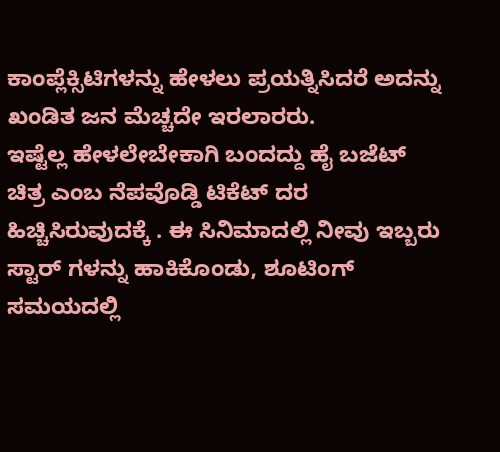ಕಾಂಪ್ಲೆಕ್ಸಿಟಿಗಳನ್ನು ಹೇಳಲು ಪ್ರಯತ್ನಿಸಿದರೆ ಅದನ್ನು ಖಂಡಿತ ಜನ ಮೆಚ್ಚದೇ ಇರಲಾರರು.
ಇಷ್ಟೆಲ್ಲ ಹೇಳಲೇಬೇಕಾಗಿ ಬಂದದ್ದು ಹೈ ಬಜೆಟ್ ಚಿತ್ರ ಎಂಬ ನೆಪವೊಡ್ಡಿ ಟಿಕೆಟ್ ದರ ಹಿಚ್ಚಿಸಿರುವುದಕ್ಕೆ . ಈ ಸಿನಿಮಾದಲ್ಲಿ ನೀವು ಇಬ್ಬರು ಸ್ಟಾರ್ ಗಳನ್ನು ಹಾಕಿಕೊಂಡು, ಶೂಟಿಂಗ್ ಸಮಯದಲ್ಲಿ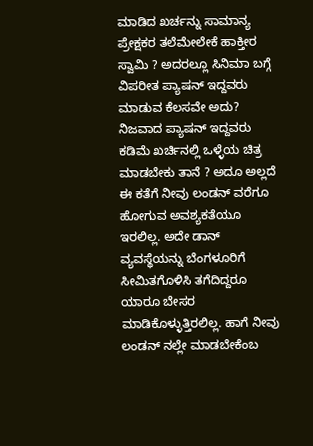ಮಾಡಿದ ಖರ್ಚನ್ನು ಸಾಮಾನ್ಯ ಪ್ರೇಕ್ಷಕರ ತಲೆಮೇಲೇಕೆ ಹಾಕ್ತೀರ ಸ್ವಾಮಿ ? ಅದರಲ್ಲೂ ಸಿನಿಮಾ ಬಗ್ಗೆ ವಿಪರೀತ ಪ್ಯಾಷನ್ ಇದ್ದವರು ಮಾಡುವ ಕೆಲಸವೇ ಅದು? ನಿಜವಾದ ಪ್ಯಾಷನ್ ಇದ್ದವರು ಕಡಿಮೆ ಖರ್ಚಿನಲ್ಲಿ ಒಳ್ಳೆಯ ಚಿತ್ರ ಮಾಡಬೇಕು ತಾನೆ ? ಅದೂ ಅಲ್ಲದೆ ಈ ಕತೆಗೆ ನೀವು ಲಂಡನ್ ವರೆಗೂ ಹೋಗುವ ಅವಶ್ಯಕತೆಯೂ ಇರಲಿಲ್ಲ. ಅದೇ ಡಾನ್ ವ್ಯವಸ್ಥೆಯನ್ನು ಬೆಂಗಳೂರಿಗೆ ಸೀಮಿತಗೊಳಿಸಿ ತಗೆದಿದ್ದರೂ ಯಾರೂ ಬೇಸರ ಮಾಡಿಕೊಳ್ಳುತ್ತಿರಲಿಲ್ಲ. ಹಾಗೆ ನೀವು ಲಂಡನ್ ನಲ್ಲೇ ಮಾಡಬೇಕೆಂಬ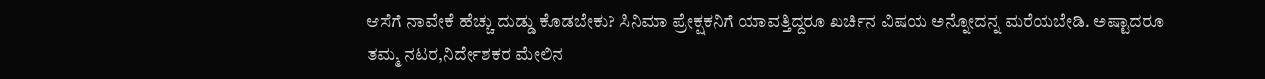ಆಸೆಗೆ ನಾವೇಕೆ ಹೆಚ್ಚು ದುಡ್ಡು ಕೊಡಬೇಕು? ಸಿನಿಮಾ ಪ್ರೇಕ್ಷಕನಿಗೆ ಯಾವತ್ತಿದ್ದರೂ ಖರ್ಚಿನ ವಿಷಯ ಅನ್ನೋದನ್ನ ಮರೆಯಬೇಡಿ. ಅಷ್ಟಾದರೂ ತಮ್ಮ ನಟರ,ನಿರ್ದೇಶಕರ ಮೇಲಿನ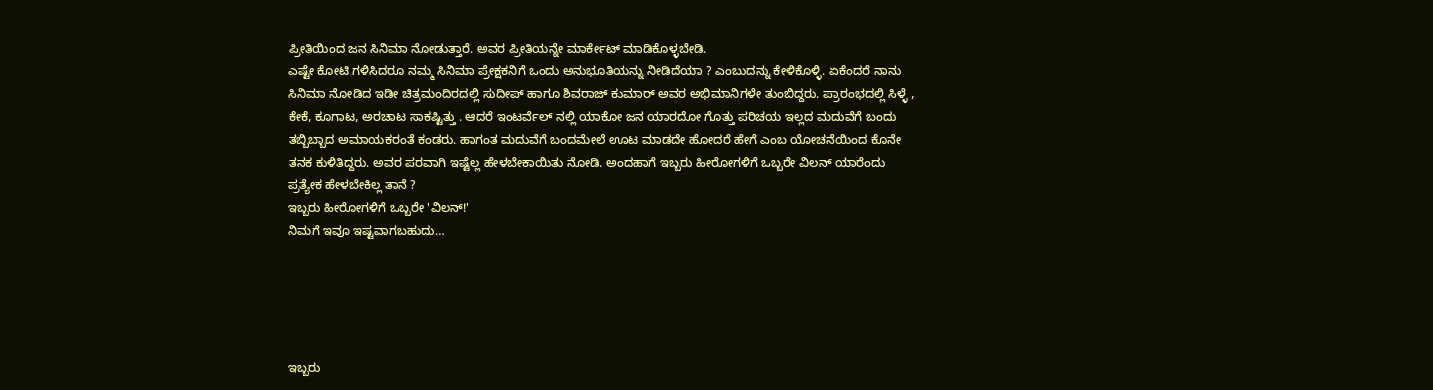ಪ್ರೀತಿಯಿಂದ ಜನ ಸಿನಿಮಾ ನೋಡುತ್ತಾರೆ. ಅವರ ಪ್ರೀತಿಯನ್ನೇ ಮಾರ್ಕೇಟ್ ಮಾಡಿಕೊಳ್ಳಬೇಡಿ.
ಎಷ್ಟೇ ಕೋಟಿ ಗಳಿಸಿದರೂ ನಮ್ಮ ಸಿನಿಮಾ ಪ್ರೇಕ್ಷಕನಿಗೆ ಒಂದು ಅನುಭೂತಿಯನ್ನು ನೀಡಿದೆಯಾ ? ಎಂಬುದನ್ನು ಕೇಳಿಕೊಳ್ಳಿ. ಏಕೆಂದರೆ ನಾನು ಸಿನಿಮಾ ನೋಡಿದ ಇಡೀ ಚಿತ್ರಮಂದಿರದಲ್ಲಿ ಸುದೀಪ್ ಹಾಗೂ ಶಿವರಾಜ್ ಕುಮಾರ್ ಅವರ ಅಭಿಮಾನಿಗಳೇ ತುಂಬಿದ್ದರು. ಪ್ರಾರಂಭದಲ್ಲಿ ಸಿಳ್ಳೆ , ಕೇಕೆ, ಕೂಗಾಟ, ಅರಚಾಟ ಸಾಕಷ್ಟಿತ್ತು . ಆದರೆ ಇಂಟರ್ವೆಲ್ ನಲ್ಲಿ ಯಾಕೋ ಜನ ಯಾರದೋ ಗೊತ್ತು ಪರಿಚಯ ಇಲ್ಲದ ಮದುವೆಗೆ ಬಂದು ತಬ್ಬಿಬ್ಬಾದ ಅಮಾಯಕರಂತೆ ಕಂಡರು. ಹಾಗಂತ ಮದುವೆಗೆ ಬಂದಮೇಲೆ ಊಟ ಮಾಡದೇ ಹೋದರೆ ಹೇಗೆ ಎಂಬ ಯೋಚನೆಯಿಂದ ಕೊನೇ ತನಕ ಕುಳಿತಿದ್ದರು. ಅವರ ಪರವಾಗಿ ಇಷ್ಟೆಲ್ಲ ಹೇಳಬೇಕಾಯಿತು ನೋಡಿ. ಅಂದಹಾಗೆ ಇಬ್ಬರು ಹೀರೋಗಳಿಗೆ ಒಬ್ಬರೇ ವಿಲನ್ ಯಾರೆಂದು ಪ್ರತ್ಯೇಕ ಹೇಳಬೇಕಿಲ್ಲ ತಾನೆ ?
ಇಬ್ಬರು ಹೀರೋಗಳಿಗೆ ಒಬ್ಬರೇ 'ವಿಲನ್!'
ನಿಮಗೆ ಇವೂ ಇಷ್ಟವಾಗಬಹುದು…





ಇಬ್ಬರು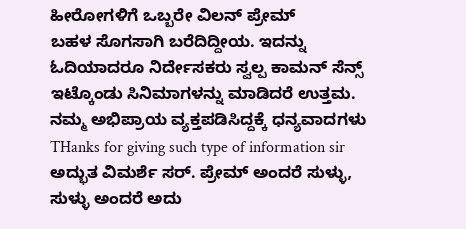ಹೀರೋಗಳಿಗೆ ಒಬ್ಬರೇ ವಿಲನ್ ಪ್ರೇಮ್
ಬಹಳ ಸೊಗಸಾಗಿ ಬರೆದಿದ್ದೀಯ. ಇದನ್ನು ಓದಿಯಾದರೂ ನಿರ್ದೇಸಕರು ಸ್ವಲ್ಪ ಕಾಮನ್ ಸೆನ್ಸ್ ಇಟ್ಕೊಂಡು ಸಿನಿಮಾಗಳನ್ನು ಮಾಡಿದರೆ ಉತ್ತಮ.
ನಮ್ಮ ಅಭಿಪ್ರಾಯ ವ್ಯಕ್ತಪಡಿಸಿದ್ದಕ್ಕೆ ಧನ್ಯವಾದಗಳು
THanks for giving such type of information sir
ಅದ್ಭುತ ವಿಮರ್ಶೆ ಸರ್. ಪ್ರೇಮ್ ಅಂದರೆ ಸುಳ್ಳು, ಸುಳ್ಳು ಅಂದರೆ ಅದು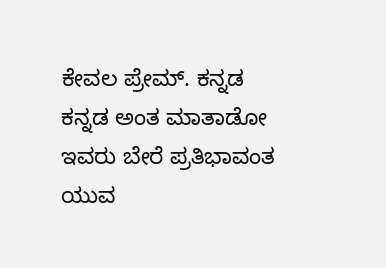ಕೇವಲ ಪ್ರೇಮ್. ಕನ್ನಡ ಕನ್ನಡ ಅಂತ ಮಾತಾಡೋ ಇವರು ಬೇರೆ ಪ್ರತಿಭಾವಂತ ಯುವ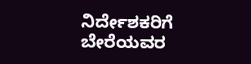ನಿರ್ದೇಶಕರಿಗೆ ಬೇರೆಯವರ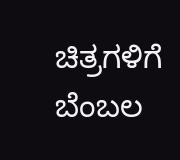ಚಿತ್ರಗಳಿಗೆ ಬೆಂಬಲ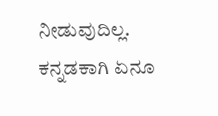ನೀಡುವುದಿಲ್ಲ. ಕನ್ನಡಕಾಗಿ ಏನೂ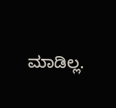ಮಾಡಿಲ್ಲ.